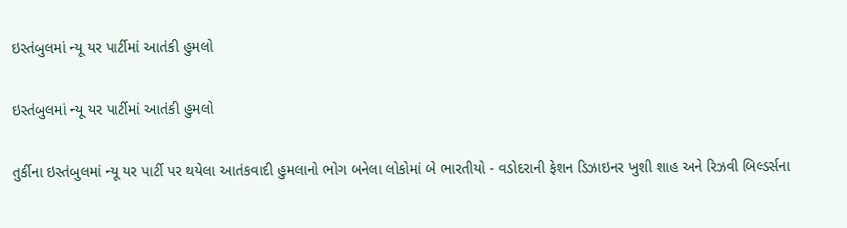ઇસ્તંબુલમાં ન્યૂ યર પાર્ટીમાં આતંકી હુમલો

ઇસ્તંબુલમાં ન્યૂ યર પાર્ટીમાં આતંકી હુમલો

તુર્કીના ઇસ્તંબુલમાં ન્યૂ યર પાર્ટી પર થયેલા આતંકવાદી હુમલાનો ભોગ બનેલા લોકોમાં બે ભારતીયો - વડોદરાની ફેશન ડિઝાઇનર ખુશી શાહ અને રિઝવી બિલ્ડર્સના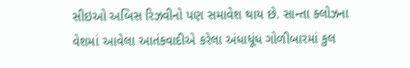સીઇઓ અબિસ રિઝવીનો પણ સમાવેશ થાય છે. સાન્તા ક્લોઝના વેશમાં આવેલા આતંકવાદીએ કરેલા અંધાધૂંધ ગોળીબારમાં કુલ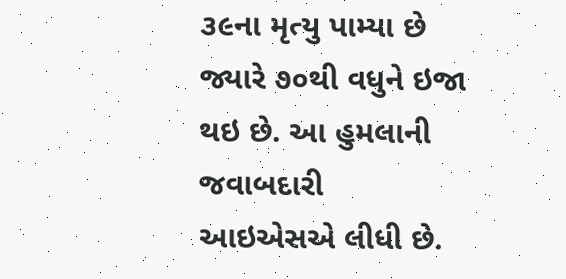૩૯ના મૃત્યુ પામ્યા છે જ્યારે ૭૦થી વધુને ઇજા થઇ છે. આ હુમલાની જવાબદારી આઇએસએ લીધી છે.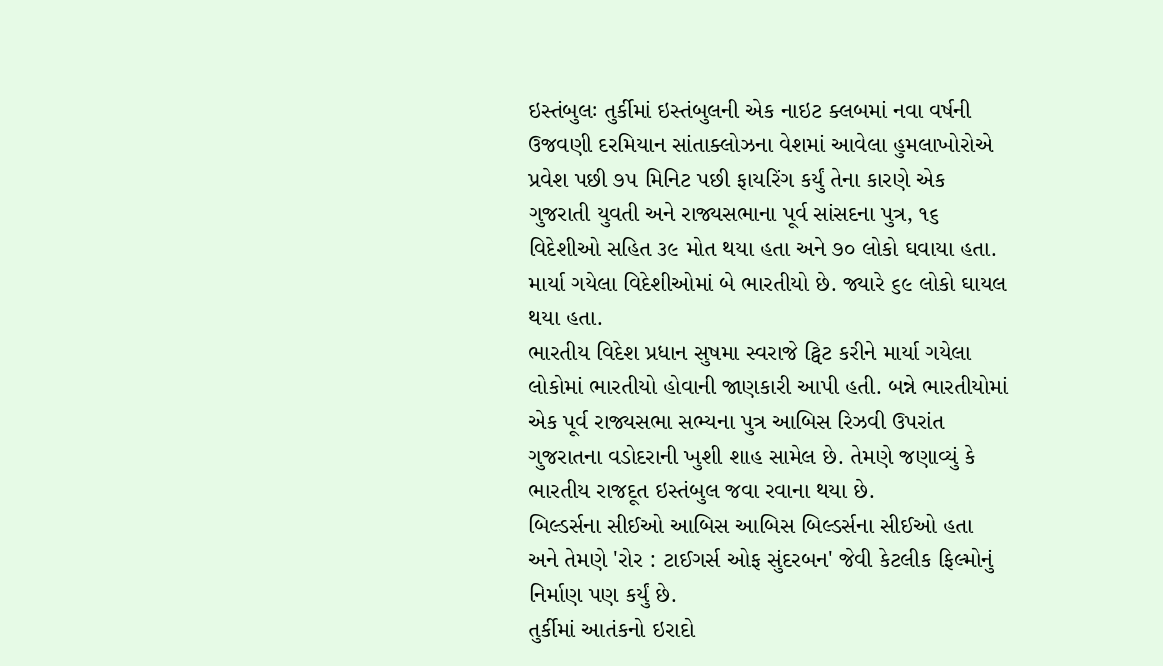ઇસ્તંબુલઃ તુર્કીમાં ઇસ્તંબુલની એક નાઇટ ક્લબમાં નવા વર્ષની ઉજવણી દરમિયાન સાંતાક્લોઝના વેશમાં આવેલા હુમલાખોરોએ પ્રવેશ પછી ૭૫ મિનિટ પછી ફાયરિંગ કર્યું તેના કારણે એક ગુજરાતી યુવતી અને રાજ્યસભાના પૂર્વ સાંસદના પુત્ર, ૧૬ વિદેશીઓ સહિત ૩૯ મોત થયા હતા અને ૭૦ લોકો ઘવાયા હતા. માર્યા ગયેલા વિદેશીઓમાં બે ભારતીયો છે. જ્યારે ૬૯ લોકો ઘાયલ થયા હતા.
ભારતીય વિદેશ પ્રધાન સુષમા સ્વરાજે ટ્વિટ કરીને માર્યા ગયેલા લોકોમાં ભારતીયો હોવાની જાણકારી આપી હતી. બન્ને ભારતીયોમાં એક પૂર્વ રાજ્યસભા સભ્યના પુત્ર આબિસ રિઝવી ઉપરાંત ગુજરાતના વડોદરાની ખુશી શાહ સામેલ છે. તેમણે જણાવ્યું કે ભારતીય રાજદૂત ઇસ્તંબુલ જવા રવાના થયા છે.
બિલ્ડર્સના સીઈઓ આબિસ આબિસ બિલ્ડર્સના સીઈઓ હતા અને તેમણે 'રોર : ટાઈગર્સ ઓફ સુંદરબન' જેવી કેટલીક ફિલ્મોનું નિર્માણ પણ કર્યું છે.
તુર્કીમાં આતંકનો ઇરાદો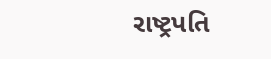રાષ્ટ્રપતિ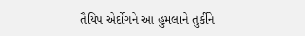તૈયિપ એર્દોગને આ હુમલાને તુર્કીને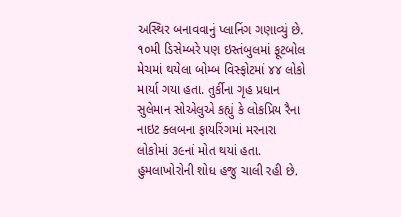અસ્થિર બનાવવાનું પ્લાનિંગ ગણાવ્યું છે. ૧૦મી ડિસેમ્બરે પણ ઇસ્તંબુલમાં ફૂટબોલ મેચમાં થયેલા બોમ્બ વિસ્ફોટમાં ૪૪ લોકો માર્યા ગયા હતા. તુર્કીના ગૃહ પ્રધાન સુલેમાન સોએલુએ કહ્યું કે લોકપ્રિય રૈના નાઇટ ક્લબના ફાયરિંગમાં મરનારા લોકોમાં ૩૯નાં મોત થયાં હતા. હુમલાખોરોની શોધ હજુ ચાલી રહી છે.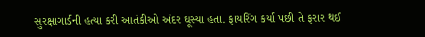સુરક્ષાગાર્ડની હત્યા કરી આતંકીઓ અંદર ઘૂસ્યા હતા. ફાયરિંગ કર્યા પછી તે ફરાર થઈ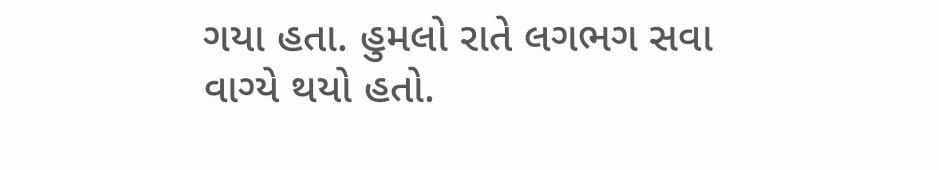ગયા હતા. હુમલો રાતે લગભગ સવા વાગ્યે થયો હતો.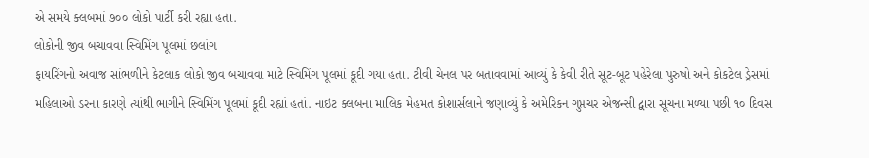એ સમયે ક્લબમાં ૭૦૦ લોકો પાર્ટી કરી રહ્યા હતા.
લોકોની જીવ બચાવવા સ્વિમિંગ પૂલમાં છલાંગ
ફાયરિંગનો અવાજ સાંભળીને કેટલાક લોકો જીવ બચાવવા માટે સ્વિમિંગ પૂલમાં કૂદી ગયા હતા. ટીવી ચેનલ પર બતાવવામાં આવ્યું કે કેવી રીતે સૂટ-બૂટ પહેરેલા પુરુષો અને કોકટેલ ડ્રેસમાં મહિલાઓ ડરના કારણે ત્યાંથી ભાગીને સ્વિમિંગ પૂલમાં કૂદી રહ્યાં હતાં. નાઇટ ક્લબના માલિક મેહમત કોશાર્સલાને જણાવ્યું કે અમેરિકન ગુપ્તચર એજન્સી દ્વારા સૂચના મળ્યા પછી ૧૦ દિવસ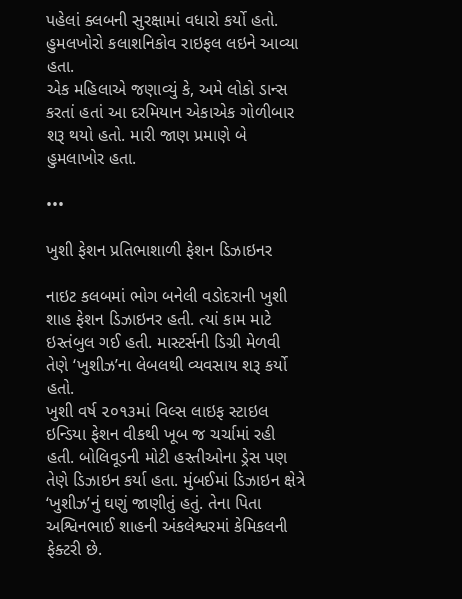પહેલાં ક્લબની સુરક્ષામાં વધારો કર્યો હતો. હુમલખોરો કલાશનિકોવ રાઇફલ લઇને આવ્યા હતા.
એક મહિલાએ જણાવ્યું કે, અમે લોકો ડાન્સ કરતાં હતાં આ દરમિયાન એકાએક ગોળીબાર શરૂ થયો હતો. મારી જાણ પ્રમાણે બે હુમલાખોર હતા.

•••

ખુશી ફેશન પ્રતિભાશાળી ફેશન ડિઝાઇનર

નાઇટ કલબમાં ભોગ બનેલી વડોદરાની ખુશી શાહ ફેશન ડિઝાઇનર હતી. ત્યાં કામ માટે ઇસ્તંબુલ ગઈ હતી. માસ્ટર્સની ડિગ્રી મેળવી તેણે ‘ખુશીઝ’ના લેબલથી વ્યવસાય શરૂ કર્યો હતો.
ખુશી વર્ષ ૨૦૧૩માં વિલ્સ લાઇફ સ્ટાઇલ ઇન્ડિયા ફેશન વીકથી ખૂબ જ ચર્ચામાં રહી હતી. બોલિવૂડની મોટી હસ્તીઓના ડ્રેસ પણ તેણે ડિઝાઇન કર્યા હતા. મુંબઈમાં ડિઝાઇન ક્ષેત્રે ‘ખુશીઝ’નું ઘણું જાણીતું હતું. તેના પિતા અશ્વિનભાઈ શાહની અંકલેશ્વરમાં કેમિકલની
ફેક્ટરી છે.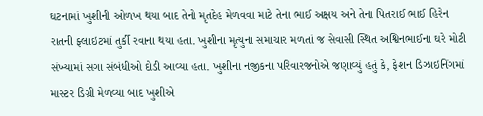ઘટનામાં ખુશીની ઓળખ થયા બાદ તેનો મૃતદેહ મેળવવા માટે તેના ભાઈ અક્ષય અને તેના પિતરાઈ ભાઈ હિરેન રાતની ફ્લાઇટમાં તુર્કી રવાના થયા હતા. ખુશીના મૃત્યુના સમાચાર મળતાં જ સેવાસી સ્થિત અશ્વિનભાઈના ઘરે મોટી સંખ્યામાં સગા સંબંધીઓ દોડી આવ્યા હતા. ખુશીના નજીકના પરિવારજનોએ જણાવ્યું હતું કે, ફેશન ડિઝાઇનિંગમાં માસ્ટર ડિગ્રી મેળવ્યા બાદ ખુશીએ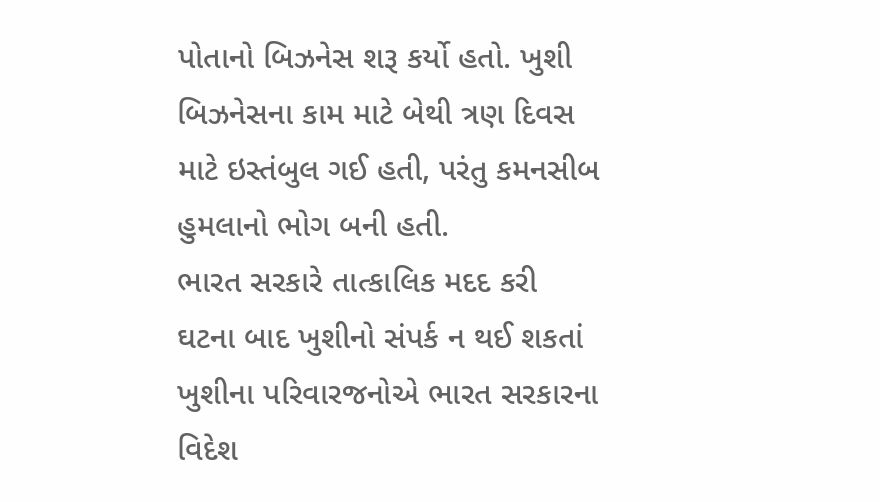પોતાનો બિઝનેસ શરૂ કર્યો હતો. ખુશી બિઝનેસના કામ માટે બેથી ત્રણ દિવસ માટે ઇસ્તંબુલ ગઈ હતી, પરંતુ કમનસીબ હુમલાનો ભોગ બની હતી.
ભારત સરકારે તાત્કાલિક મદદ કરી
ઘટના બાદ ખુશીનો સંપર્ક ન થઈ શકતાં ખુશીના પરિવારજનોએ ભારત સરકારના વિદેશ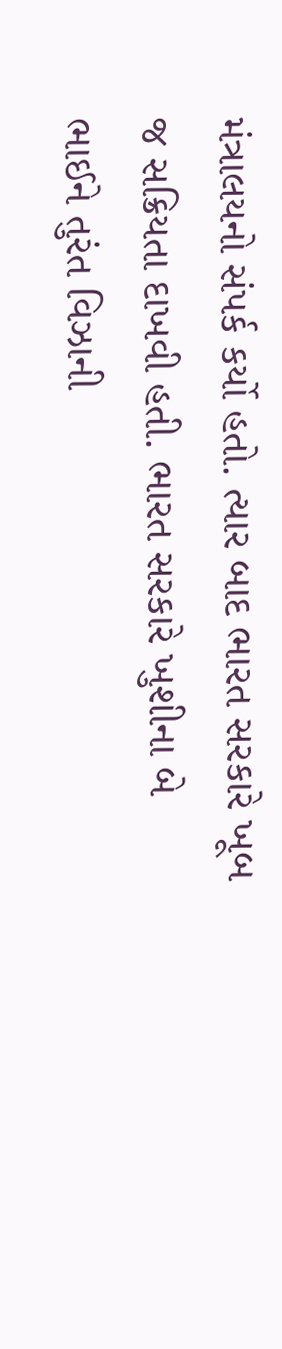મંત્રાલયનો સંપર્ક કર્યો હતો. ત્યાર બાદ ભારત સરકારે ખૂબ જ સક્રિયતા દાખવી હતી. ભારત સરકારે ખુશીના બે ભાઈને તુરંત વિઝાની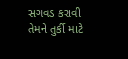સગવડ કરાવી તેમને તુર્કી માટે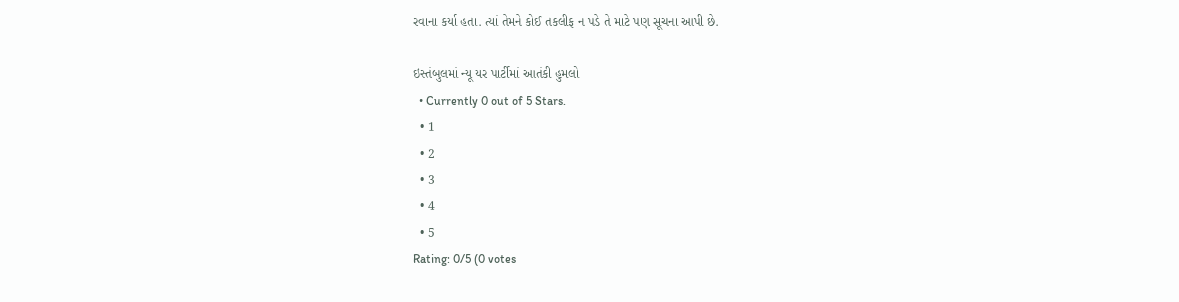રવાના કર્યા હતા. ત્યાં તેમને કોઈ તકલીફ ન પડે તે માટે પણ સૂચના આપી છે.

ઇસ્તંબુલમાં ન્યૂ યર પાર્ટીમાં આતંકી હુમલો
  • Currently 0 out of 5 Stars.
  • 1
  • 2
  • 3
  • 4
  • 5
Rating: 0/5 (0 votes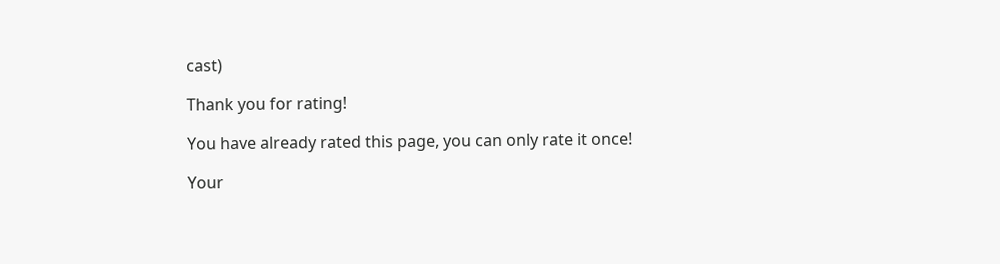cast)

Thank you for rating!

You have already rated this page, you can only rate it once!

Your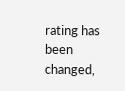rating has been changed,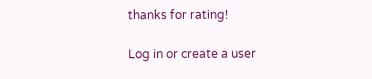thanks for rating!

Log in or create a user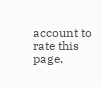account to rate this page.